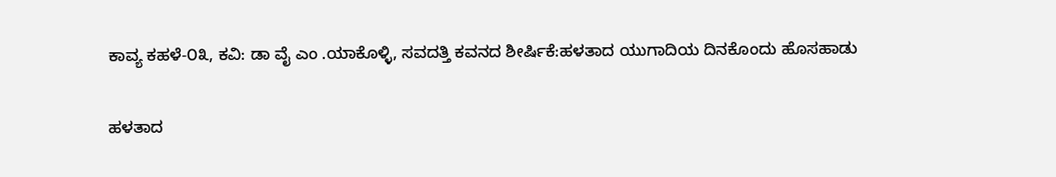ಕಾವ್ಯ ಕಹಳೆ-೦೩, ಕವಿ: ಡಾ ವೈ ಎಂ .ಯಾಕೊಳ್ಳಿ, ಸವದತ್ತಿ ಕವನದ ಶೀರ್ಷಿಕೆ:ಹಳತಾದ ಯುಗಾದಿಯ ದಿನಕೊಂದು ಹೊಸಹಾಡು

ಹಳತಾದ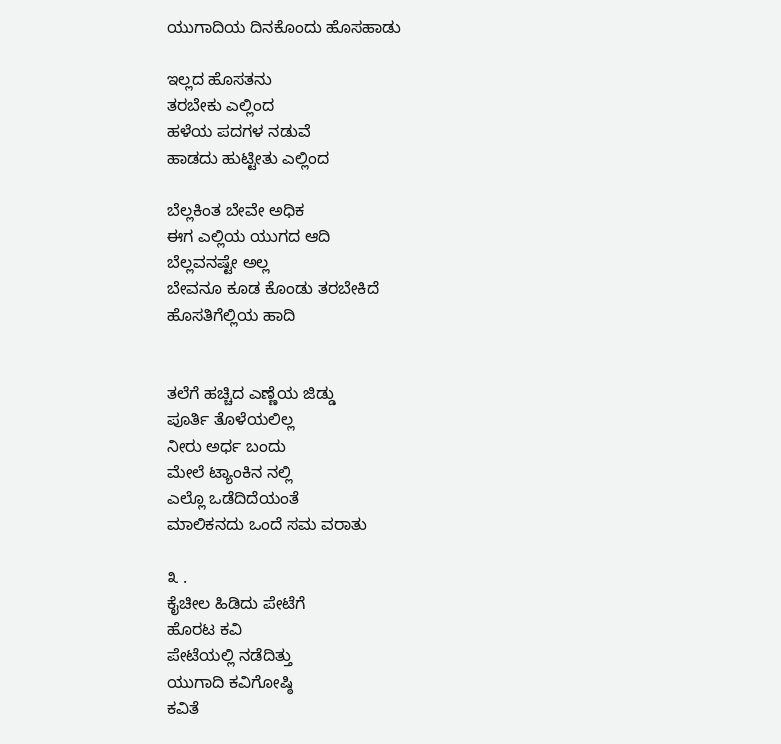ಯುಗಾದಿಯ ದಿನಕೊಂದು ಹೊಸಹಾಡು

ಇಲ್ಲದ ಹೊಸತನು
ತರಬೇಕು ಎಲ್ಲಿಂದ
ಹಳೆಯ ಪದಗಳ ನಡುವೆ
ಹಾಡದು ಹುಟ್ಟೀತು ಎಲ್ಲಿಂದ

ಬೆಲ್ಲಕಿಂತ ಬೇವೇ ಅಧಿಕ
ಈಗ ಎಲ್ಲಿಯ ಯುಗದ ಆದಿ
ಬೆಲ್ಲವನಷ್ಟೇ ಅಲ್ಲ
ಬೇವನೂ ಕೂಡ ಕೊಂಡು ತರಬೇಕಿದೆ
ಹೊಸತಿಗೆಲ್ಲಿಯ ಹಾದಿ


ತಲೆಗೆ ಹಚ್ಚಿದ ಎಣ್ಣೆಯ ಜಿಡ್ಡು
ಪೂರ್ತಿ ತೊಳೆಯಲಿಲ್ಲ
ನೀರು ಅರ್ಧ ಬಂದು
ಮೇಲೆ ಟ್ಯಾಂಕಿನ ನಲ್ಲಿ
ಎಲ್ಲೊ ಒಡೆದಿದೆಯಂತೆ
ಮಾಲಿಕನದು ಒಂದೆ ಸಮ ವರಾತು

೩ .
ಕೈಚೀಲ ಹಿಡಿದು ಪೇಟೆಗೆ
ಹೊರಟ ಕವಿ
ಪೇಟೆಯಲ್ಲಿ ನಡೆದಿತ್ತು
ಯುಗಾದಿ ಕವಿಗೋಷ್ಠಿ
ಕವಿತೆ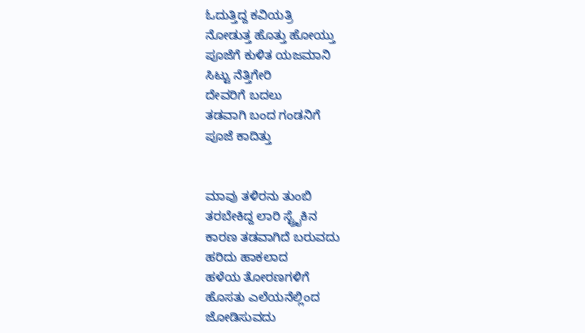ಓದುತ್ತಿದ್ದ ಕವಿಯತ್ರಿ
ನೋಡುತ್ತ ಹೊತ್ತು ಹೋಯ್ತು
ಪೂಜೆಗೆ ಕುಳಿತ ಯಜಮಾನಿ
ಸಿಟ್ಟು ನೆತ್ತಿಗೇರಿ
ದೇವರಿಗೆ ಬದಲು
ತಡವಾಗಿ ಬಂದ ಗಂಡನಿಗೆ
ಪೂಜೆ ಕಾದಿತ್ತು


ಮಾವು ತಳಿರನು ತುಂಬಿ
ತರಬೇಕಿದ್ದ ಲಾರಿ ಸ್ಟ್ರೈಕಿನ
ಕಾರಣ ತಡವಾಗಿದೆ ಬರುವದು
ಹರಿದು ಹಾಕಲಾದ
ಹಳೆಯ ತೋರಣಗಳಿಗೆ
ಹೊಸತು ಎಲೆಯನೆಲ್ಲಿಂದ
ಜೋಡಿಸುವದು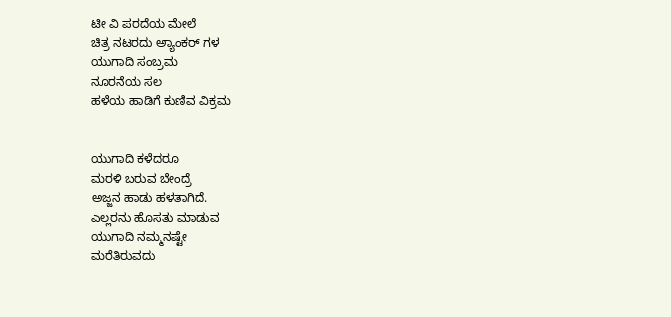ಟೀ ವಿ‌ ಪರದೆಯ ಮೇಲೆ
ಚಿತ್ರ ನಟರದು ಅ್ಯಾಂಕರ್ ಗಳ
ಯುಗಾದಿ ಸಂಬ್ರಮ
ನೂರನೆಯ ಸಲ
ಹಳೆಯ ಹಾಡಿಗೆ ಕುಣಿವ ವಿಕ್ರಮ


ಯುಗಾದಿ ಕಳೆದರೂ
ಮರಳಿ ಬರುವ ಬೇಂದ್ರೆ
ಅಜ್ಜನ ಹಾಡು ಹಳತಾಗಿದೆ.
ಎಲ್ಲರನು ಹೊಸತು ಮಾಡುವ
ಯುಗಾದಿ ನಮ್ಮನಷ್ಟೇ
ಮರೆತಿರುವದು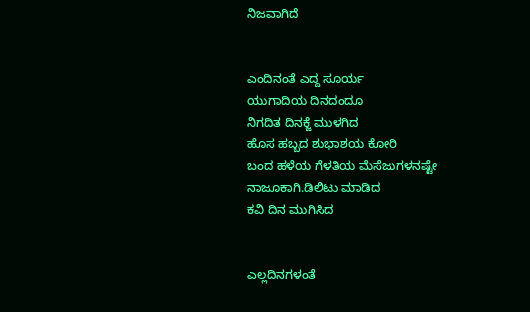ನಿಜವಾಗಿದೆ


ಎಂದಿನಂತೆ ಎದ್ದ ಸೂರ್ಯ
ಯುಗಾದಿಯ ದಿನದಂದೂ
ನಿಗದಿತ ದಿನಕ್ಜೆ ಮುಳಗಿದ
ಹೊಸ ಹಬ್ಬದ ಶುಭಾಶಯ ಕೋರಿ
ಬಂದ ಹಳೆಯ ಗೆಳತಿಯ ಮೆಸೆಜುಗಳನಷ್ಟೇ
ನಾಜೂಕಾಗಿ.ಡಿಲಿಟು‌ ಮಾಡಿದ
ಕವಿ ದಿನ ಮುಗಿಸಿದ


ಎಲ್ಲದಿನಗಳಂತೆ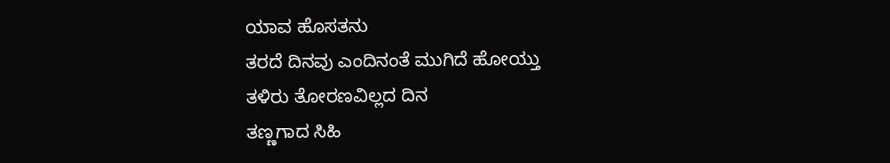ಯಾವ ಹೊಸತನು
ತರದೆ ದಿನವು ಎಂದಿನಂತೆ ಮುಗಿದೆ ಹೋಯ್ತು
ತಳಿರು ತೋರಣವಿಲ್ಲದ ದಿನ
ತಣ್ಣಗಾದ ಸಿಹಿ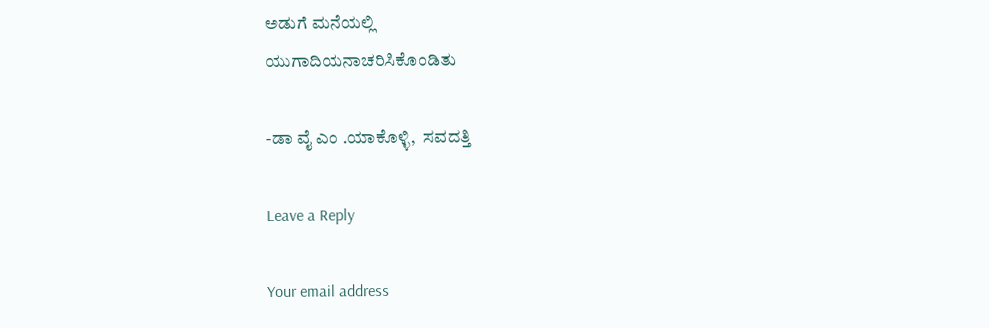ಅಡುಗೆ ಮನೆಯಲ್ಲಿ
ಯುಗಾದಿಯನಾಚರಿಸಿಕೊಂಡಿತು

-ಡಾ ವೈ ಎಂ .ಯಾಕೊಳ್ಳಿ,  ಸವದತ್ತಿ

Leave a Reply

Your email address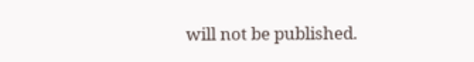will not be published.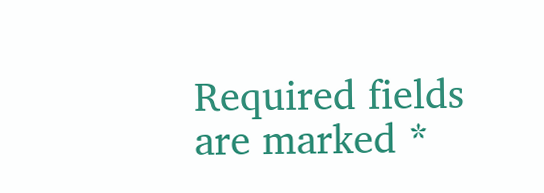Required fields are marked *